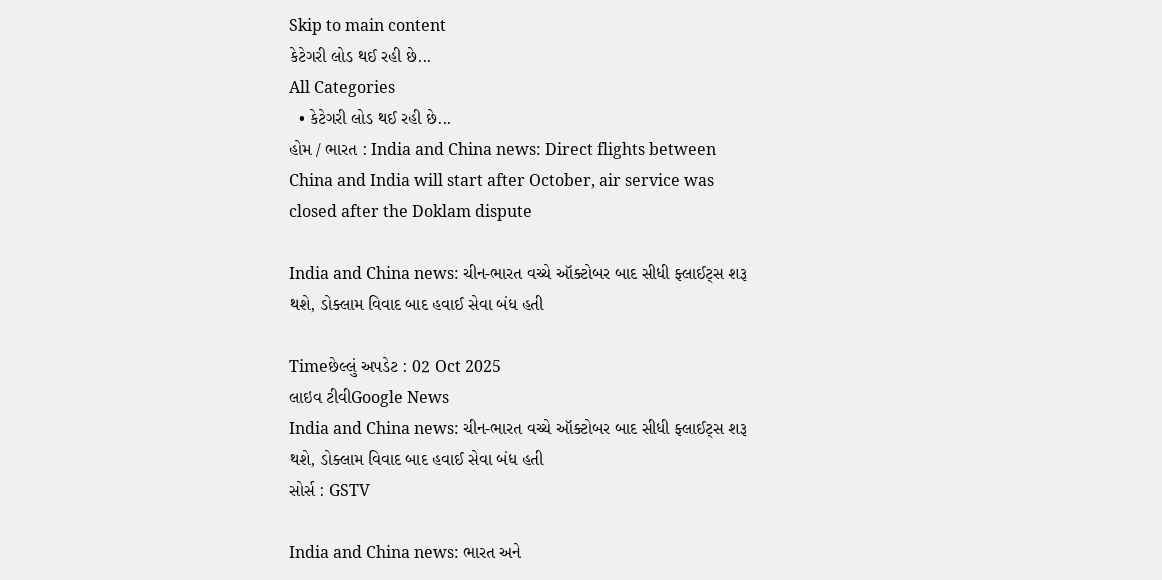Skip to main content
કેટેગરી લોડ થઈ રહી છે...
All Categories
  • કેટેગરી લોડ થઈ રહી છે...
હોમ / ભારત : India and China news: Direct flights between China and India will start after October, air service was closed after the Doklam dispute

India and China news: ચીન-ભારત વચ્ચે ઑક્ટોબર બાદ સીધી ફ્લાઈટ્સ શરૂ થશે, ડોક્લામ વિવાદ બાદ હવાઈ સેવા બંધ હતી

Timeછેલ્લું અપડેટ : 02 Oct 2025
લાઇવ ટીવીGoogle News
India and China news: ચીન-ભારત વચ્ચે ઑક્ટોબર બાદ સીધી ફ્લાઈટ્સ શરૂ થશે, ડોક્લામ વિવાદ બાદ હવાઈ સેવા બંધ હતી
સોર્સ : GSTV

India and China news: ભારત અને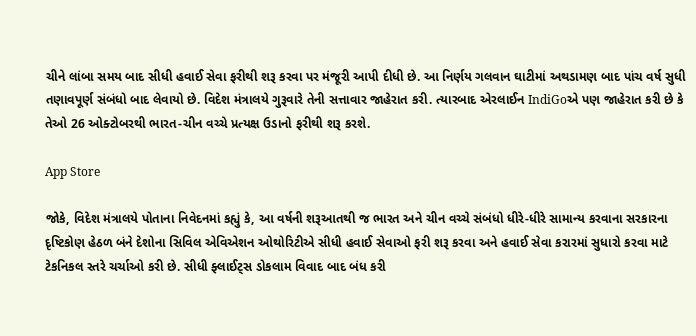ચીને લાંબા સમય બાદ સીધી હવાઈ સેવા ફરીથી શરૂ કરવા પર મંજૂરી આપી દીધી છે. આ નિર્ણય ગલવાન ઘાટીમાં અથડામણ બાદ પાંચ વર્ષ સુધી તણાવપૂર્ણ સંબંધો બાદ લેવાયો છે. વિદેશ મંત્રાલયે ગુરૂવારે તેની સત્તાવાર જાહેરાત કરી. ત્યારબાદ એરલાઈન IndiGoએ પણ જાહેરાત કરી છે કે તેઓ 26 ઓક્ટોબરથી ભારત-ચીન વચ્ચે પ્રત્યક્ષ ઉડાનો ફરીથી શરૂ કરશે.

App Store

જોકે, વિદેશ મંત્રાલયે પોતાના નિવેદનમાં કહ્યું કે, આ વર્ષની શરૂઆતથી જ ભારત અને ચીન વચ્ચે સંબંધો ધીરે-ધીરે સામાન્ય કરવાના સરકારના દૃષ્ટિકોણ હેઠળ બંને દેશોના સિવિલ એવિએશન ઓથોરિટીએ સીધી હવાઈ સેવાઓ ફરી શરૂ કરવા અને હવાઈ સેવા કરારમાં સુધારો કરવા માટે ટેકનિકલ સ્તરે ચર્ચાઓ કરી છે. સીધી ફ્લાઈટ્સ ડોકલામ વિવાદ બાદ બંધ કરી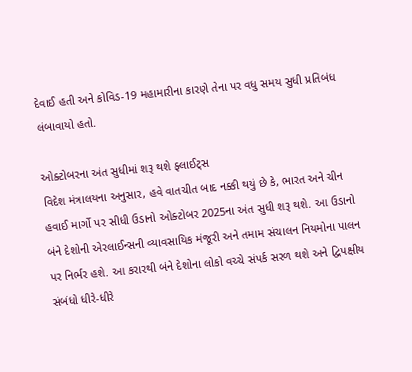દેવાઈ હતી અને કોવિડ-19 મહામારીના કારણે તેના પર વધુ સમય સુધી પ્રતિબંધ લંબાવાયો હતો.

ઓક્ટોબરના અંત સુધીમાં શરૂ થશે ફ્લાઈટ્સ
વિદેશ મંત્રાલયના અનુસાર, હવે વાતચીત બાદ નક્કી થયું છે કે, ભારત અને ચીન હવાઈ માર્ગો પર સીધી ઉડાનો ઓક્ટોબર 2025ના અંત સુધી શરૂ થશે. આ ઉડાનો બંને દેશોની એરલાઈન્સની વ્યાવસાયિક મંજૂરી અને તમામ સંચાલન નિયમોના પાલન પર નિર્ભર હશે. આ કરારથી બંને દેશોના લોકો વચ્ચે સંપર્ક સરળ થશે અને દ્વિપક્ષીય સંબંધો ધીરે-ધીરે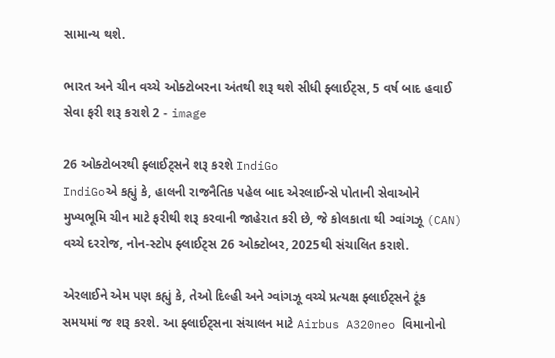સામાન્ય થશે.

ભારત અને ચીન વચ્ચે ઓક્ટોબરના અંતથી શરૂ થશે સીધી ફ્લાઈટ્સ, 5 વર્ષ બાદ હવાઈ સેવા ફરી શરૂ કરાશે 2 - image

26 ઓક્ટોબરથી ફ્લાઈટ્સને શરૂ કરશે IndiGo
IndiGoએ કહ્યું કે, હાલની રાજનૈતિક પહેલ બાદ એરલાઈન્સે પોતાની સેવાઓને મુખ્યભૂમિ ચીન માટે ફરીથી શરૂ કરવાની જાહેરાત કરી છે, જે કોલકાતા થી ગ્વાંગઝૂ (CAN) વચ્ચે દરરોજ, નોન-સ્ટોપ ફ્લાઈટ્સ 26 ઓક્ટોબર, 2025થી સંચાલિત કરાશે.

એરલાઈને એમ પણ કહ્યું કે, તેઓ દિલ્હી અને ગ્વાંગઝૂ વચ્ચે પ્રત્યક્ષ ફ્લાઈટ્સને ટૂંક સમયમાં જ શરૂ કરશે. આ ફ્લાઈટ્સના સંચાલન માટે Airbus A320neo વિમાનોનો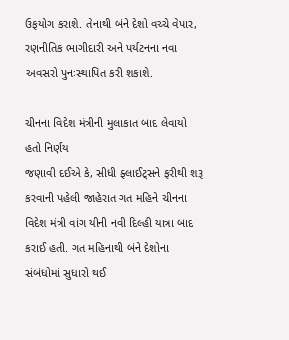ઉફયોગ કરાશે. તેનાથી બંને દેશો વચ્ચે વેપાર, રણનીતિક ભાગીદારી અને પર્યટનના નવા અવસરો પુનઃસ્થાપિત કરી શકાશે.

ચીનના વિદેશ મંત્રીની મુલાકાત બાદ લેવાયો હતો નિર્ણય
જણાવી દઈએ કે, સીધી ફ્લાઈટ્સને ફરીથી શરૂ કરવાની પહેલી જાહેરાત ગત મહિને ચીનના વિદેશ મંત્રી વાંગ યીની નવી દિલ્હી યાત્રા બાદ કરાઈ હતી. ગત મહિનાથી બંને દેશોના સંબંધોમાં સુધારો થઈ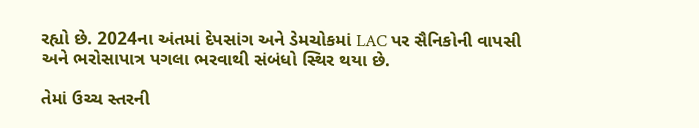રહ્યો છે. 2024ના અંતમાં દેપસાંગ અને ડેમચોકમાં LAC પર સૈનિકોની વાપસી અને ભરોસાપાત્ર પગલા ભરવાથી સંબંધો સ્થિર થયા છે.

તેમાં ઉચ્ચ સ્તરની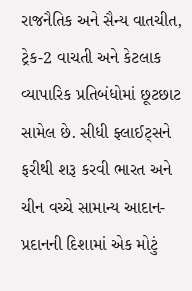રાજનૈતિક અને સૈન્ય વાતચીત, ટ્રેક-2 વાચતી અને કેટલાક વ્યાપારિક પ્રતિબંધોમાં છૂટછાટ સામેલ છે. સીધી ફ્લાઈટ્સને ફરીથી શરૂ કરવી ભારત અને ચીન વચ્ચે સામાન્ય આદાન-પ્રદાનની દિશામાં એક મોટું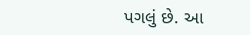પગલું છે. આ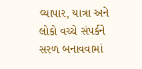વ્યાપાર, યાત્રા અને લોકો વચ્ચે સંપર્કને સરળ બનાવવામાં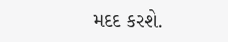મદદ કરશે.